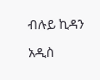ብሉይ ኪዳን

አዲስ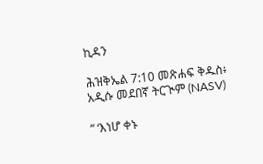ኪዳን

ሕዝቅኤል 7:10 መጽሐፍ ቅዱስ፥ አዲሱ መደበኛ ትርጒም (NASV)

“ ‘እነሆ ቀኑ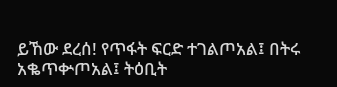ይኸው ደረሰ! የጥፋት ፍርድ ተገልጦአል፤ በትሩ አቈጥቍጦአል፤ ትዕቢት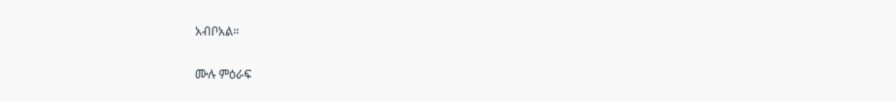አብቦአል።

ሙሉ ምዕራፍ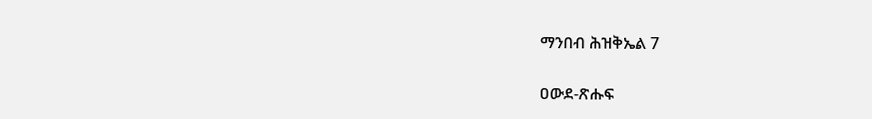ማንበብ ሕዝቅኤል 7

ዐውደ-ጽሑፍ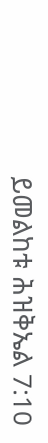ይመልከቱ ሕዝቅኤል 7:10